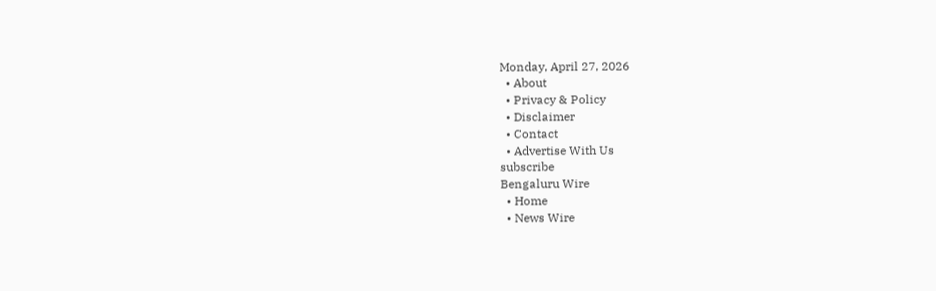Monday, April 27, 2026
  • About
  • Privacy & Policy
  • Disclaimer
  • Contact
  • Advertise With Us
subscribe
Bengaluru Wire
  • Home
  • News Wire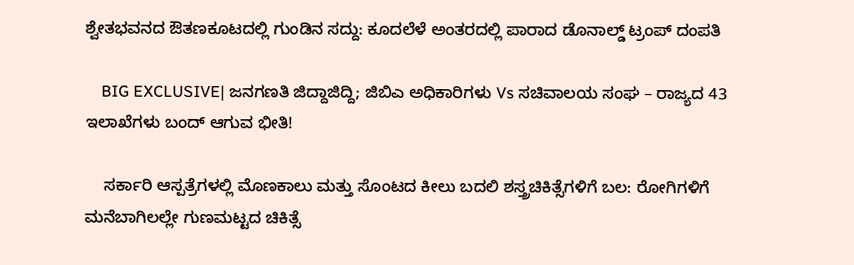ಶ್ವೇತಭವನದ ಔತಣಕೂಟದಲ್ಲಿ ಗುಂಡಿನ ಸದ್ದು: ಕೂದಲೆಳೆ ಅಂತರದಲ್ಲಿ ಪಾರಾದ ಡೊನಾಲ್ಡ್ ಟ್ರಂಪ್ ದಂಪತಿ

    BIG EXCLUSIVE| ಜನಗಣತಿ ಜಿದ್ದಾಜಿದ್ದಿ; ಜಿಬಿಎ ಅಧಿಕಾರಿಗಳು Vs ಸಚಿವಾಲಯ ಸಂಘ – ರಾಜ್ಯದ 43 ಇಲಾಖೆಗಳು ಬಂದ್ ಆಗುವ ಭೀತಿ!

    ಸರ್ಕಾರಿ ಆಸ್ಪತ್ರೆಗಳಲ್ಲಿ ಮೊಣಕಾಲು ಮತ್ತು ಸೊಂಟದ ಕೀಲು ಬದಲಿ ಶಸ್ತ್ರಚಿಕಿತ್ಸೆಗಳಿಗೆ ಬಲ: ರೋಗಿಗಳಿಗೆ ಮನೆಬಾಗಿಲಲ್ಲೇ ಗುಣಮಟ್ಟದ ಚಿಕಿತ್ಸೆ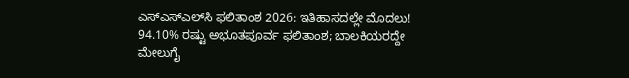ಎಸ್‌ಎಸ್‌ಎಲ್‌ಸಿ ಫಲಿತಾಂಶ 2026: ಇತಿಹಾಸದಲ್ಲೇ ಮೊದಲು! 94.10% ರಷ್ಟು ಅಭೂತಪೂರ್ವ ಫಲಿತಾಂಶ; ಬಾಲಕಿಯರದ್ದೇ ಮೇಲುಗೈ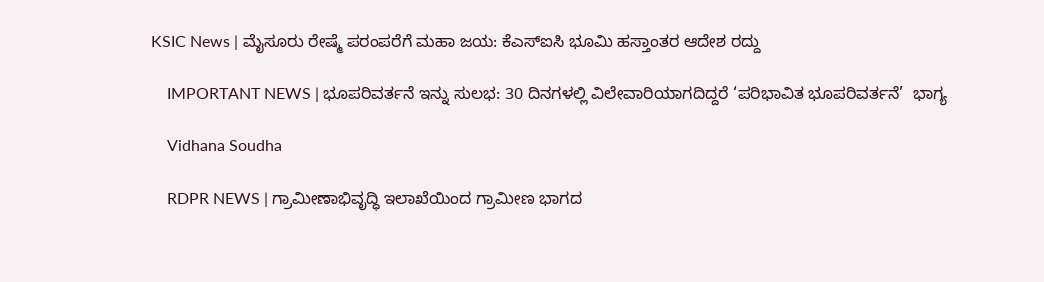KSIC News | ಮೈಸೂರು ರೇಷ್ಮೆ ಪರಂಪರೆಗೆ ಮಹಾ ಜಯ: ಕೆಎಸ್‌ಐಸಿ ಭೂಮಿ ಹಸ್ತಾಂತರ ಆದೇಶ ರದ್ದು

    IMPORTANT NEWS | ಭೂಪರಿವರ್ತನೆ ಇನ್ನು ಸುಲಭ: 30 ದಿನಗಳಲ್ಲಿ ವಿಲೇವಾರಿಯಾಗದಿದ್ದರೆ ‘ಪರಿಭಾವಿತ ಭೂಪರಿವರ್ತನೆ’  ಭಾಗ್ಯ

    Vidhana Soudha

    RDPR NEWS | ಗ್ರಾಮೀಣಾಭಿವೃದ್ಧಿ ಇಲಾಖೆಯಿಂದ ಗ್ರಾಮೀಣ ಭಾಗದ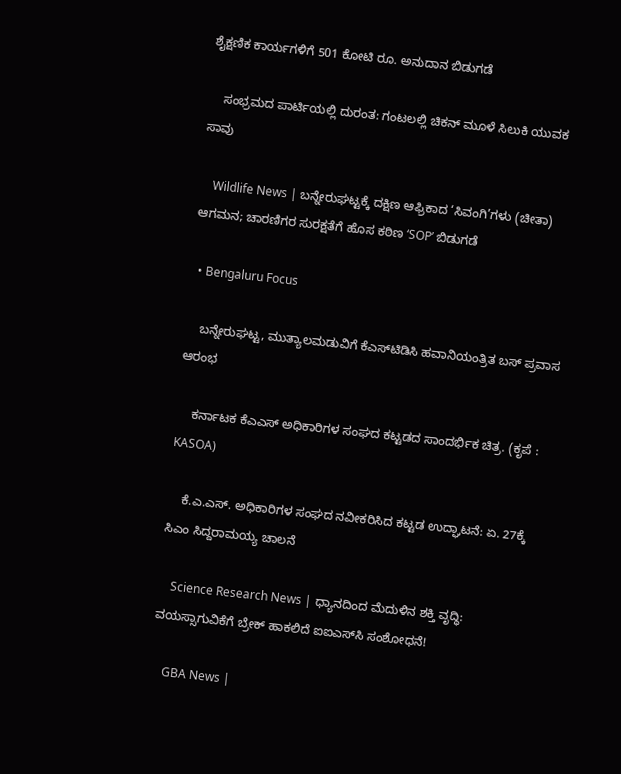ಶೈಕ್ಷಣಿಕ ಕಾರ್ಯಗಳಿಗೆ‌ 501 ಕೋಟಿ ರೂ. ಅನುದಾನ ಬಿಡುಗಡೆ

    ಸಂಭ್ರಮದ ಪಾರ್ಟಿಯಲ್ಲಿ ದುರಂತ: ಗಂಟಲಲ್ಲಿ ಚಿಕನ್ ಮೂಳೆ ಸಿಲುಕಿ ಯುವಕ ಸಾವು

    Wildlife News | ಬನ್ನೇರುಘಟ್ಟಕ್ಕೆ ದಕ್ಷಿಣ ಆಫ್ರಿಕಾದ ‘ಸಿವಂಗಿ’ಗಳು (ಚೀತಾ) ಆಗಮನ; ಚಾರಣಿಗರ ಸುರಕ್ಷತೆಗೆ ಹೊಸ ಕಠಿಣ ‘SOP’ ಬಿಡುಗಡೆ

  • Bengaluru Focus

    ಬನ್ನೇರುಘಟ್ಟ, ಮುತ್ಯಾಲಮಡುವಿಗೆ ಕೆಎಸ್‌ಟಿಡಿಸಿ ಹವಾನಿಯಂತ್ರಿತ ಬಸ್ ಪ್ರವಾಸ ಆರಂಭ

    ಕರ್ನಾಟಕ ಕೆಎಎಸ್ ಅಧಿಕಾರಿಗಳ ಸಂಘದ ಕಟ್ಟಡದ ಸಾಂದರ್ಭಿಕ ಚಿತ್ರ. (ಕೃಪೆ : KASOA)

    ಕೆ.ಎ.ಎಸ್. ಅಧಿಕಾರಿಗಳ ಸಂಘದ ನವೀಕರಿಸಿದ ಕಟ್ಟಡ ಉದ್ಘಾಟನೆ: ಏ. 27ಕ್ಕೆ ಸಿಎಂ ಸಿದ್ದರಾಮಯ್ಯ ಚಾಲನೆ

    Science Research News | ಧ್ಯಾನದಿಂದ ಮೆದುಳಿನ ಶಕ್ತಿ ವೃದ್ಧಿ: ವಯಸ್ಸಾಗುವಿಕೆಗೆ ಬ್ರೇಕ್ ಹಾಕಲಿದೆ ಐಐಎಸ್‌ಸಿ ಸಂಶೋಧನೆ!

    GBA News |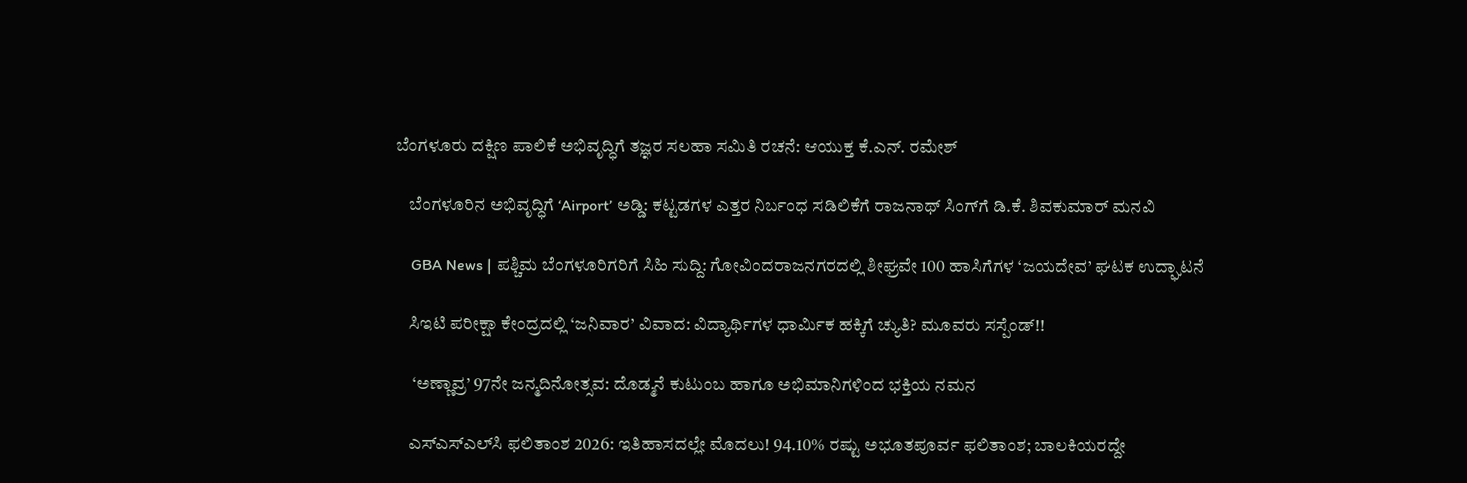ಬೆಂಗಳೂರು ದಕ್ಷಿಣ ಪಾಲಿಕೆ ಅಭಿವೃದ್ಧಿಗೆ ತಜ್ಞರ ಸಲಹಾ ಸಮಿತಿ ರಚನೆ: ಆಯುಕ್ತ ಕೆ.ಎನ್. ರಮೇಶ್

    ಬೆಂಗಳೂರಿನ ಅಭಿವೃದ್ಧಿಗೆ ‘Airport’ ಅಡ್ಡಿ: ಕಟ್ಟಡಗಳ ಎತ್ತರ ನಿರ್ಬಂಧ ಸಡಿಲಿಕೆಗೆ ರಾಜನಾಥ್ ಸಿಂಗ್‌ಗೆ ಡಿ.ಕೆ. ಶಿವಕುಮಾರ್ ಮನವಿ

    GBA News | ಪಶ್ಚಿಮ ಬೆಂಗಳೂರಿಗರಿಗೆ ಸಿಹಿ ಸುದ್ದಿ: ಗೋವಿಂದರಾಜನಗರದಲ್ಲಿ ಶೀಘ್ರವೇ 100 ಹಾಸಿಗೆಗಳ ‘ಜಯದೇವ’ ಘಟಕ ಉದ್ಘಾಟನೆ

    ಸಿಇಟಿ ಪರೀಕ್ಷಾ ಕೇಂದ್ರದಲ್ಲಿ ‘ಜನಿವಾರ’ ವಿವಾದ: ವಿದ್ಯಾರ್ಥಿಗಳ ಧಾರ್ಮಿಕ ಹಕ್ಕಿಗೆ ಚ್ಯುತಿ? ಮೂವರು ಸಸ್ಪೆಂಡ್!!

     ‘ಅಣ್ಣಾವ್ರ’ 97ನೇ ಜನ್ಮದಿನೋತ್ಸವ: ದೊಡ್ಮನೆ ಕುಟುಂಬ ಹಾಗೂ ಅಭಿಮಾನಿಗಳಿಂದ ಭಕ್ತಿಯ ನಮನ

    ಎಸ್‌ಎಸ್‌ಎಲ್‌ಸಿ ಫಲಿತಾಂಶ 2026: ಇತಿಹಾಸದಲ್ಲೇ ಮೊದಲು! 94.10% ರಷ್ಟು ಅಭೂತಪೂರ್ವ ಫಲಿತಾಂಶ; ಬಾಲಕಿಯರದ್ದೇ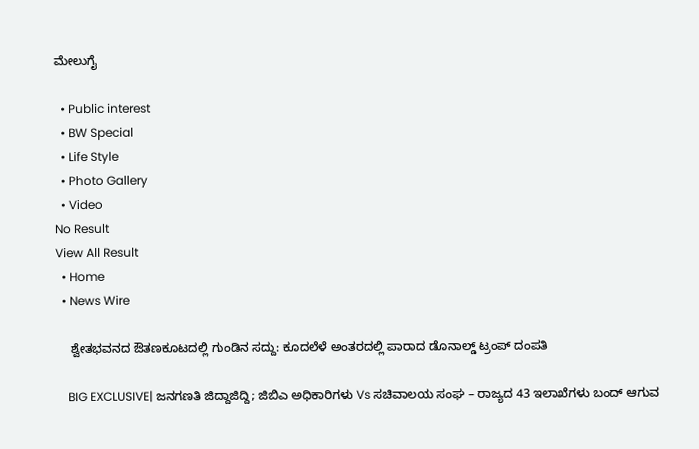ಮೇಲುಗೈ

  • Public interest
  • BW Special
  • Life Style
  • Photo Gallery
  • Video
No Result
View All Result
  • Home
  • News Wire

    ಶ್ವೇತಭವನದ ಔತಣಕೂಟದಲ್ಲಿ ಗುಂಡಿನ ಸದ್ದು: ಕೂದಲೆಳೆ ಅಂತರದಲ್ಲಿ ಪಾರಾದ ಡೊನಾಲ್ಡ್ ಟ್ರಂಪ್ ದಂಪತಿ

    BIG EXCLUSIVE| ಜನಗಣತಿ ಜಿದ್ದಾಜಿದ್ದಿ; ಜಿಬಿಎ ಅಧಿಕಾರಿಗಳು Vs ಸಚಿವಾಲಯ ಸಂಘ – ರಾಜ್ಯದ 43 ಇಲಾಖೆಗಳು ಬಂದ್ ಆಗುವ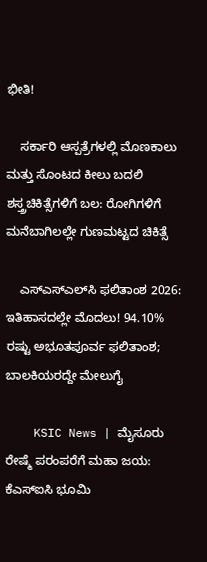ಭೀತಿ!

    ಸರ್ಕಾರಿ ಆಸ್ಪತ್ರೆಗಳಲ್ಲಿ ಮೊಣಕಾಲು ಮತ್ತು ಸೊಂಟದ ಕೀಲು ಬದಲಿ ಶಸ್ತ್ರಚಿಕಿತ್ಸೆಗಳಿಗೆ ಬಲ: ರೋಗಿಗಳಿಗೆ ಮನೆಬಾಗಿಲಲ್ಲೇ ಗುಣಮಟ್ಟದ ಚಿಕಿತ್ಸೆ

    ಎಸ್‌ಎಸ್‌ಎಲ್‌ಸಿ ಫಲಿತಾಂಶ 2026: ಇತಿಹಾಸದಲ್ಲೇ ಮೊದಲು! 94.10% ರಷ್ಟು ಅಭೂತಪೂರ್ವ ಫಲಿತಾಂಶ; ಬಾಲಕಿಯರದ್ದೇ ಮೇಲುಗೈ

    KSIC News | ಮೈಸೂರು ರೇಷ್ಮೆ ಪರಂಪರೆಗೆ ಮಹಾ ಜಯ: ಕೆಎಸ್‌ಐಸಿ ಭೂಮಿ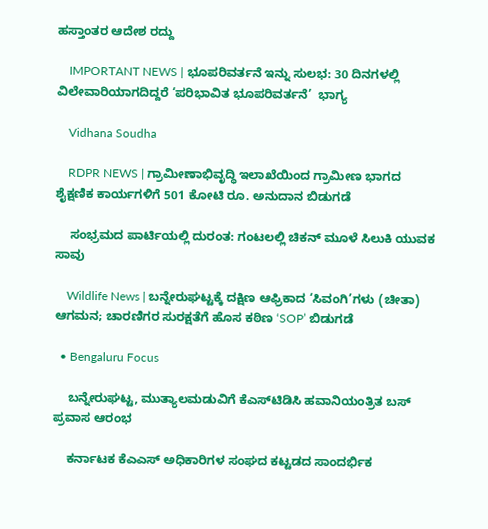ಹಸ್ತಾಂತರ ಆದೇಶ ರದ್ದು

    IMPORTANT NEWS | ಭೂಪರಿವರ್ತನೆ ಇನ್ನು ಸುಲಭ: 30 ದಿನಗಳಲ್ಲಿ ವಿಲೇವಾರಿಯಾಗದಿದ್ದರೆ ‘ಪರಿಭಾವಿತ ಭೂಪರಿವರ್ತನೆ’  ಭಾಗ್ಯ

    Vidhana Soudha

    RDPR NEWS | ಗ್ರಾಮೀಣಾಭಿವೃದ್ಧಿ ಇಲಾಖೆಯಿಂದ ಗ್ರಾಮೀಣ ಭಾಗದ ಶೈಕ್ಷಣಿಕ ಕಾರ್ಯಗಳಿಗೆ‌ 501 ಕೋಟಿ ರೂ. ಅನುದಾನ ಬಿಡುಗಡೆ

    ಸಂಭ್ರಮದ ಪಾರ್ಟಿಯಲ್ಲಿ ದುರಂತ: ಗಂಟಲಲ್ಲಿ ಚಿಕನ್ ಮೂಳೆ ಸಿಲುಕಿ ಯುವಕ ಸಾವು

    Wildlife News | ಬನ್ನೇರುಘಟ್ಟಕ್ಕೆ ದಕ್ಷಿಣ ಆಫ್ರಿಕಾದ ‘ಸಿವಂಗಿ’ಗಳು (ಚೀತಾ) ಆಗಮನ; ಚಾರಣಿಗರ ಸುರಕ್ಷತೆಗೆ ಹೊಸ ಕಠಿಣ ‘SOP’ ಬಿಡುಗಡೆ

  • Bengaluru Focus

    ಬನ್ನೇರುಘಟ್ಟ, ಮುತ್ಯಾಲಮಡುವಿಗೆ ಕೆಎಸ್‌ಟಿಡಿಸಿ ಹವಾನಿಯಂತ್ರಿತ ಬಸ್ ಪ್ರವಾಸ ಆರಂಭ

    ಕರ್ನಾಟಕ ಕೆಎಎಸ್ ಅಧಿಕಾರಿಗಳ ಸಂಘದ ಕಟ್ಟಡದ ಸಾಂದರ್ಭಿಕ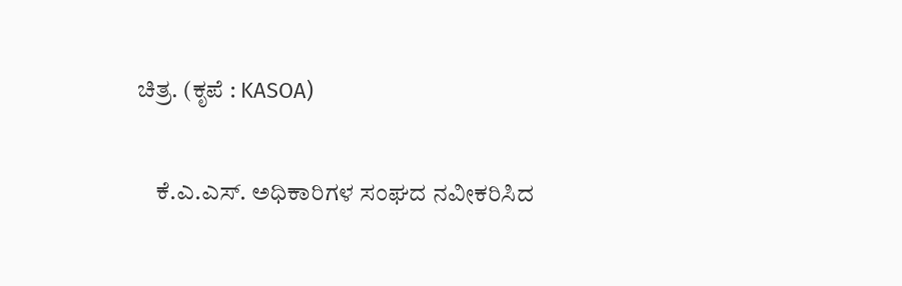ಚಿತ್ರ. (ಕೃಪೆ : KASOA)

    ಕೆ.ಎ.ಎಸ್. ಅಧಿಕಾರಿಗಳ ಸಂಘದ ನವೀಕರಿಸಿದ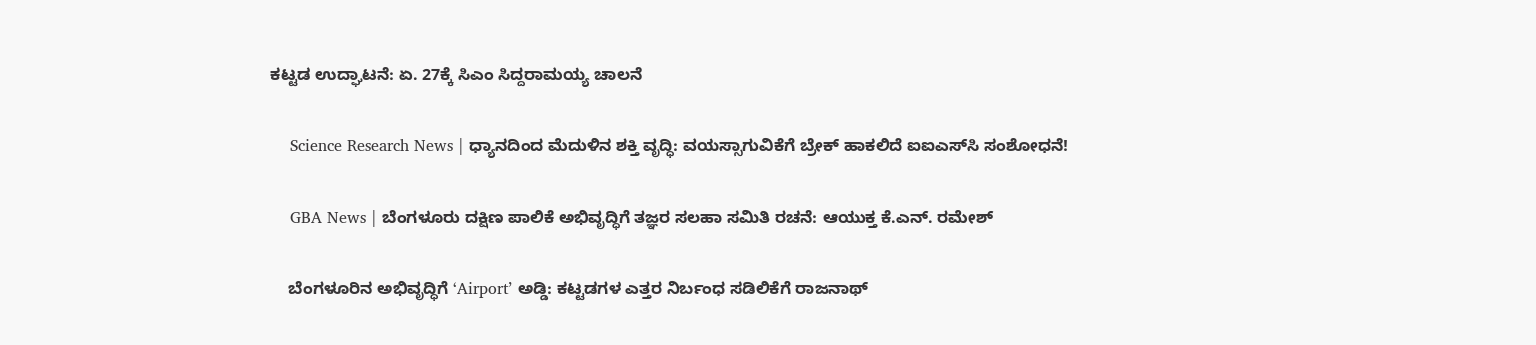ಕಟ್ಟಡ ಉದ್ಘಾಟನೆ: ಏ. 27ಕ್ಕೆ ಸಿಎಂ ಸಿದ್ದರಾಮಯ್ಯ ಚಾಲನೆ

    Science Research News | ಧ್ಯಾನದಿಂದ ಮೆದುಳಿನ ಶಕ್ತಿ ವೃದ್ಧಿ: ವಯಸ್ಸಾಗುವಿಕೆಗೆ ಬ್ರೇಕ್ ಹಾಕಲಿದೆ ಐಐಎಸ್‌ಸಿ ಸಂಶೋಧನೆ!

    GBA News | ಬೆಂಗಳೂರು ದಕ್ಷಿಣ ಪಾಲಿಕೆ ಅಭಿವೃದ್ಧಿಗೆ ತಜ್ಞರ ಸಲಹಾ ಸಮಿತಿ ರಚನೆ: ಆಯುಕ್ತ ಕೆ.ಎನ್. ರಮೇಶ್

    ಬೆಂಗಳೂರಿನ ಅಭಿವೃದ್ಧಿಗೆ ‘Airport’ ಅಡ್ಡಿ: ಕಟ್ಟಡಗಳ ಎತ್ತರ ನಿರ್ಬಂಧ ಸಡಿಲಿಕೆಗೆ ರಾಜನಾಥ್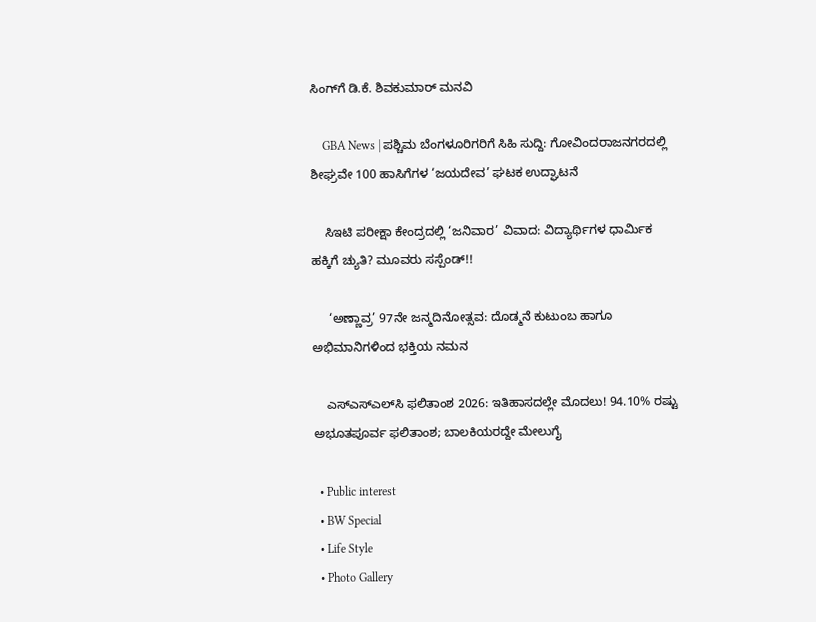ಸಿಂಗ್‌ಗೆ ಡಿ.ಕೆ. ಶಿವಕುಮಾರ್ ಮನವಿ

    GBA News | ಪಶ್ಚಿಮ ಬೆಂಗಳೂರಿಗರಿಗೆ ಸಿಹಿ ಸುದ್ದಿ: ಗೋವಿಂದರಾಜನಗರದಲ್ಲಿ ಶೀಘ್ರವೇ 100 ಹಾಸಿಗೆಗಳ ‘ಜಯದೇವ’ ಘಟಕ ಉದ್ಘಾಟನೆ

    ಸಿಇಟಿ ಪರೀಕ್ಷಾ ಕೇಂದ್ರದಲ್ಲಿ ‘ಜನಿವಾರ’ ವಿವಾದ: ವಿದ್ಯಾರ್ಥಿಗಳ ಧಾರ್ಮಿಕ ಹಕ್ಕಿಗೆ ಚ್ಯುತಿ? ಮೂವರು ಸಸ್ಪೆಂಡ್!!

     ‘ಅಣ್ಣಾವ್ರ’ 97ನೇ ಜನ್ಮದಿನೋತ್ಸವ: ದೊಡ್ಮನೆ ಕುಟುಂಬ ಹಾಗೂ ಅಭಿಮಾನಿಗಳಿಂದ ಭಕ್ತಿಯ ನಮನ

    ಎಸ್‌ಎಸ್‌ಎಲ್‌ಸಿ ಫಲಿತಾಂಶ 2026: ಇತಿಹಾಸದಲ್ಲೇ ಮೊದಲು! 94.10% ರಷ್ಟು ಅಭೂತಪೂರ್ವ ಫಲಿತಾಂಶ; ಬಾಲಕಿಯರದ್ದೇ ಮೇಲುಗೈ

  • Public interest
  • BW Special
  • Life Style
  • Photo Gallery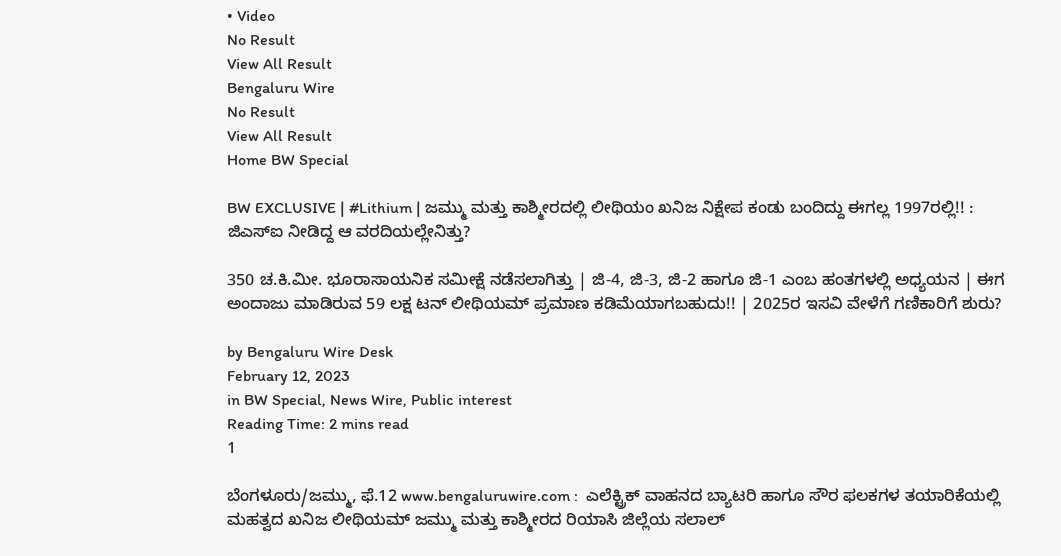• Video
No Result
View All Result
Bengaluru Wire
No Result
View All Result
Home BW Special

BW EXCLUSIVE | #Lithium | ಜಮ್ಮು ಮತ್ತು ಕಾಶ್ಮೀರದಲ್ಲಿ ಲೀಥಿಯಂ ಖನಿಜ ನಿಕ್ಷೇಪ ಕಂಡು ಬಂದಿದ್ದು ಈಗಲ್ಲ 1997ರಲ್ಲಿ!! : ಜಿಎಸ್ಐ ನೀಡಿದ್ದ ಆ ವರದಿಯಲ್ಲೇನಿತ್ತು?

350 ಚ.ಕಿ.ಮೀ. ಭೂರಾಸಾಯನಿಕ ಸಮೀಕ್ಷೆ ನಡೆಸಲಾಗಿತ್ತು | ಜಿ-4, ಜಿ-3, ಜಿ-2 ಹಾಗೂ ಜಿ-1 ಎಂಬ ಹಂತಗಳಲ್ಲಿ ಅಧ್ಯಯನ | ಈಗ ಅಂದಾಜು ಮಾಡಿರುವ 59 ಲಕ್ಷ ಟನ್ ಲೀಥಿಯಮ್ ಪ್ರಮಾಣ ಕಡಿಮೆಯಾಗಬಹುದು!! | 2025ರ ಇಸವಿ ವೇಳೆಗೆ ಗಣಿಕಾರಿಗೆ ಶುರು?

by Bengaluru Wire Desk
February 12, 2023
in BW Special, News Wire, Public interest
Reading Time: 2 mins read
1

ಬೆಂಗಳೂರು/ಜಮ್ಮು, ಫೆ.12 www.bengaluruwire.com :  ಎಲೆಕ್ಟ್ರಿಕ್ ವಾಹನದ ಬ್ಯಾಟರಿ ಹಾಗೂ ಸೌರ ಫಲಕಗಳ ತಯಾರಿಕೆಯಲ್ಲಿ ಮಹತ್ವದ ಖನಿಜ ಲೀಥಿಯಮ್ ಜಮ್ಮು ಮತ್ತು ಕಾಶ್ಮೀರದ ರಿಯಾಸಿ ಜಿಲ್ಲೆಯ ಸಲಾಲ್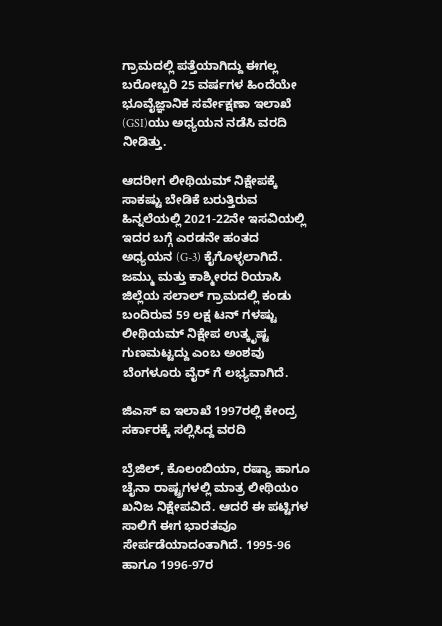ಗ್ರಾಮದಲ್ಲಿ ಪತ್ತೆಯಾಗಿದ್ದು ಈಗಲ್ಲ ಬರೋಬ್ಬರಿ 25 ವರ್ಷಗಳ ಹಿಂದೆಯೇ ಭೂವೈಜ್ಞಾನಿಕ ಸರ್ವೇಕ್ಷಣಾ ಇಲಾಖೆ (GSI)ಯು ಅಧ್ಯಯನ ನಡೆಸಿ ವರದಿ ನೀಡಿತ್ತು.

ಆದರೀಗ ಲೀಥಿಯಮ್ ನಿಕ್ಷೇಪಕ್ಕೆ ಸಾಕಷ್ಟು ಬೇಡಿಕೆ ಬರುತ್ತಿರುವ ಹಿನ್ನಲೆಯಲ್ಲಿ 2021-22ನೇ ಇಸವಿಯಲ್ಲಿ ಇದರ ಬಗ್ಗೆ ಎರಡನೇ ಹಂತದ ಅಧ್ಯಯನ (G-3) ಕೈಗೊಳ್ಳಲಾಗಿದೆ. ಜಮ್ಮು ಮತ್ತು ಕಾಶ್ಮೀರದ ರಿಯಾಸಿ ಜಿಲ್ಲೆಯ ಸಲಾಲ್ ಗ್ರಾಮದಲ್ಲಿ ಕಂಡು ಬಂದಿರುವ 59 ಲಕ್ಷ ಟನ್ ಗಳಷ್ಟು ಲೀಥಿಯಮ್ ನಿಕ್ಷೇಪ ಉತ್ಕೃಷ್ಟ ಗುಣಮಟ್ಟದ್ದು ಎಂಬ ಅಂಶವು ಬೆಂಗಳೂರು ವೈರ್ ಗೆ ಲಭ್ಯವಾಗಿದೆ.

ಜಿಎಸ್ ಐ ಇಲಾಖೆ 1997ರಲ್ಲಿ ಕೇಂದ್ರ ಸರ್ಕಾರಕ್ಕೆ ಸಲ್ಲಿಸಿದ್ದ ವರದಿ

ಬ್ರೆಜಿಲ್, ಕೊಲಂಬಿಯಾ, ರಷ್ಯಾ ಹಾಗೂ ಚೈನಾ ರಾಷ್ಟ್ರಗಳಲ್ಲಿ ಮಾತ್ರ ಲೀಥಿಯಂ ಖನಿಜ ನಿಕ್ಷೇಪವಿದೆ. ಆದರೆ ಈ ಪಟ್ಟಿಗಳ ಸಾಲಿಗೆ ಈಗ ಭಾರತವೂ ಸೇರ್ಪಡೆಯಾದಂತಾಗಿದೆ. 1995-96 ಹಾಗೂ 1996-97ರ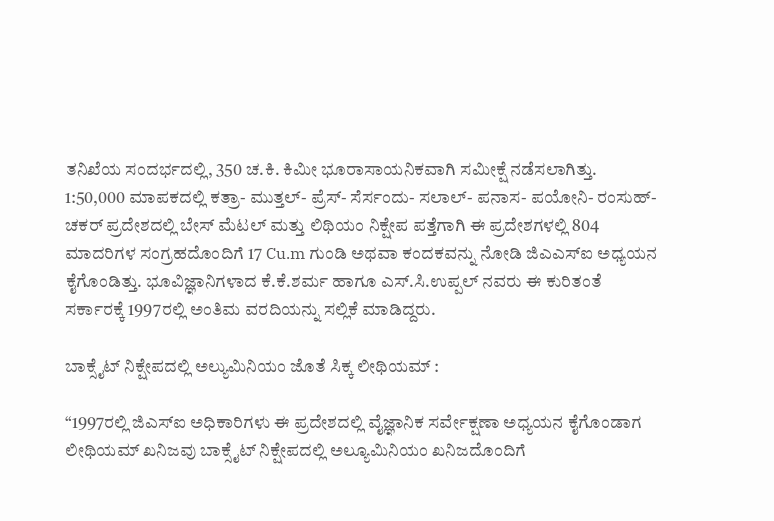ತನಿಖೆಯ ಸಂದರ್ಭದಲ್ಲಿ, 350 ಚ.ಕಿ. ಕಿಮೀ ಭೂರಾಸಾಯನಿಕವಾಗಿ ಸಮೀಕ್ಷೆ ನಡೆಸಲಾಗಿತ್ತು. 1:50,000 ಮಾಪಕದಲ್ಲಿ ಕತ್ರಾ- ಮುತ್ತಲ್- ಪ್ರೆಸ್- ಸೆರ್ಸಂದು- ಸಲಾಲ್- ಪನಾಸ- ಪಯೋನಿ- ರಂಸುಹ್- ಚಕರ್ ಪ್ರದೇಶದಲ್ಲಿ ಬೇಸ್ ಮೆಟಲ್ ಮತ್ತು ಲಿಥಿಯಂ ನಿಕ್ಷೇಪ ಪತ್ತೆಗಾಗಿ ಈ ಪ್ರದೇಶಗಳಲ್ಲಿ 804 ಮಾದರಿಗಳ ಸಂಗ್ರಹದೊಂದಿಗೆ 17 Cu.m ಗುಂಡಿ ಅಥವಾ ಕಂದಕವನ್ನು ನೋಡಿ ಜಿಎಎಸ್ಐ ಅಧ್ಯಯನ ಕೈಗೊಂಡಿತ್ತು. ಭೂವಿಜ್ಞಾನಿಗಳಾದ ಕೆ.ಕೆ.ಶರ್ಮ ಹಾಗೂ ಎಸ್.ಸಿ.ಉಪ್ಪಲ್ ನವರು ಈ ಕುರಿತಂತೆ ಸರ್ಕಾರಕ್ಕೆ 1997ರಲ್ಲಿ ಅಂತಿಮ ವರದಿಯನ್ನು ಸಲ್ಲಿಕೆ ಮಾಡಿದ್ದರು.

ಬಾಕ್ಸೈಟ್ ನಿಕ್ಷೇಪದಲ್ಲಿ ಅಲ್ಯುಮಿನಿಯಂ ಜೊತೆ ಸಿಕ್ಕ ಲೀಥಿಯಮ್ :

“1997ರಲ್ಲಿ ಜಿಎಸ್ಐ ಅಧಿಕಾರಿಗಳು ಈ ಪ್ರದೇಶದಲ್ಲಿ ವೈಜ್ಞಾನಿಕ ಸರ್ವೇಕ್ಷಣಾ ಅಧ್ಯಯನ ಕೈಗೊಂಡಾಗ ಲೀಥಿಯಮ್ ಖನಿಜವು ಬಾಕ್ಸೈಟ್ ನಿಕ್ಷೇಪದಲ್ಲಿ ಅಲ್ಯೂಮಿನಿಯಂ ಖನಿಜದೊಂದಿಗೆ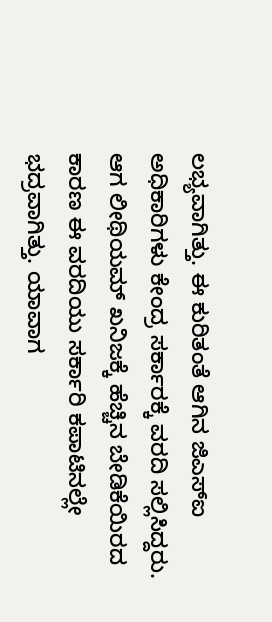ಲಭ್ಯವಾಗಿತ್ತು. ಈ ಕುರಿತಂತೆ ಆಗಿನ ಜಿಎಸ್ಐ ಅಧಿಕಾರಿಗಳು ಕೇಂದ್ರ ಸರ್ಕಾರಕ್ಕೆ ವರದಿ ಸಲ್ಲಿಸಿದ್ದರು. ಆಗ ಲೀಥಿಯಮ್ ಖನಿಜಕ್ಕೆ ಹೆಚ್ಚಿನ ಬೇಡಿಕೆಯಿರದ ಕಾರಣ ಈ ವರದಿಯು ಸರ್ಕಾರಿ ಕಪಾಟಿನಲ್ಲೇ ಭದ್ರವಾಗಿತ್ತು. ಯಾವಾಗ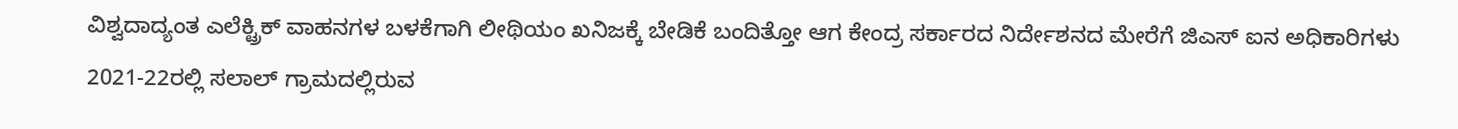ವಿಶ್ವದಾದ್ಯಂತ ಎಲೆಕ್ಟ್ರಿಕ್ ವಾಹನಗಳ ಬಳಕೆಗಾಗಿ ಲೀಥಿಯಂ ಖನಿಜಕ್ಕೆ ಬೇಡಿಕೆ ಬಂದಿತ್ತೋ ಆಗ ಕೇಂದ್ರ ಸರ್ಕಾರದ ನಿರ್ದೇಶನದ ಮೇರೆಗೆ ಜಿಎಸ್ ಐನ ಅಧಿಕಾರಿಗಳು 2021-22ರಲ್ಲಿ ಸಲಾಲ್ ಗ್ರಾಮದಲ್ಲಿರುವ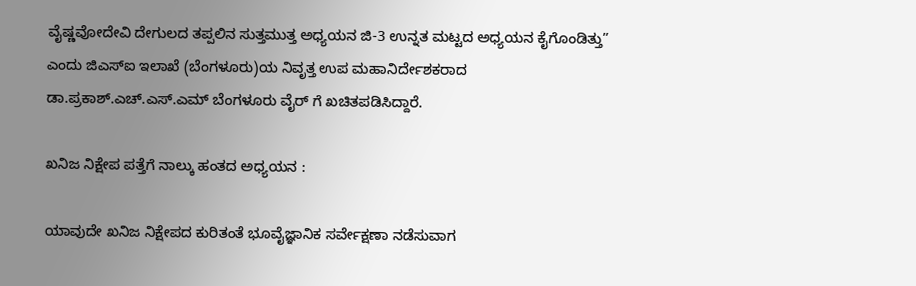ವೈಷ್ಣವೋದೇವಿ ದೇಗುಲದ ತಪ್ಪಲಿನ ಸುತ್ತಮುತ್ತ ಅಧ್ಯಯನ ಜಿ-3 ಉನ್ನತ ಮಟ್ಟದ ಅಧ್ಯಯನ ಕೈಗೊಂಡಿತ್ತು” ಎಂದು ಜಿಎಸ್ಐ ಇಲಾಖೆ (ಬೆಂಗಳೂರು)ಯ ನಿವೃತ್ತ ಉಪ ಮಹಾನಿರ್ದೇಶಕರಾದ ಡಾ.ಪ್ರಕಾಶ್.ಎಚ್.ಎಸ್.ಎಮ್ ಬೆಂಗಳೂರು ವೈರ್ ಗೆ ಖಚಿತಪಡಿಸಿದ್ದಾರೆ.

ಖನಿಜ ನಿಕ್ಷೇಪ ಪತ್ತೆಗೆ ನಾಲ್ಕು ಹಂತದ ಅಧ್ಯಯನ :

ಯಾವುದೇ ಖನಿಜ ನಿಕ್ಷೇಪದ ಕುರಿತಂತೆ ಭೂವೈಜ್ಞಾನಿಕ ಸರ್ವೇಕ್ಷಣಾ ನಡೆಸುವಾಗ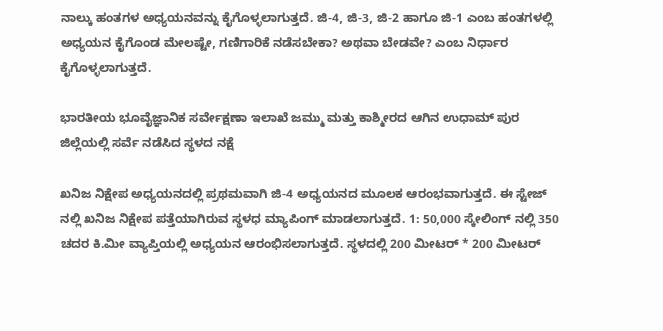ನಾಲ್ಕು ಹಂತಗಳ ಅಧ್ಯಯನವನ್ನು ಕೈಗೊಳ್ಳಲಾಗುತ್ತದೆ. ಜಿ-4, ಜಿ-3, ಜಿ-2 ಹಾಗೂ ಜಿ-1 ಎಂಬ ಹಂತಗಳಲ್ಲಿ ಅಧ್ಯಯನ ಕೈಗೊಂಡ ಮೇಲಷ್ಟೇ, ಗಣಿಗಾರಿಕೆ ನಡೆಸಬೇಕಾ? ಅಥವಾ ಬೇಡವೇ? ಎಂಬ ನಿರ್ಧಾರ ಕೈಗೊಳ್ಳಲಾಗುತ್ತದೆ.

ಭಾರತೀಯ ಭೂವೈಜ್ಞಾನಿಕ ಸರ್ವೇಕ್ಷಣಾ ಇಲಾಖೆ ಜಮ್ಮು ಮತ್ತು ಕಾಶ್ಮೀರದ ಆಗಿನ ಉಧಾಮ್ ಪುರ ಜಿಲ್ಲೆಯಲ್ಲಿ ಸರ್ವೆ ನಡೆಸಿದ ಸ್ಥಳದ ನಕ್ಷೆ

ಖನಿಜ ನಿಕ್ಷೇಪ ಅಧ್ಯಯನದಲ್ಲಿ ಪ್ರಥಮವಾಗಿ ಜಿ-4 ಅಧ್ಯಯನದ ಮೂಲಕ ಆರಂಭವಾಗುತ್ತದೆ. ಈ ಸ್ಟೇಜ್ ನಲ್ಲಿ ಖನಿಜ ನಿಕ್ಷೇಪ ಪತ್ತೆಯಾಗಿರುವ ಸ್ಥಳಧ ಮ್ಯಾಪಿಂಗ್ ಮಾಡಲಾಗುತ್ತದೆ. 1: 50,000 ಸ್ಕೇಲಿಂಗ್ ನಲ್ಲಿ 350 ಚದರ ಕಿ.ಮೀ ವ್ಯಾಪ್ತಿಯಲ್ಲಿ ಅಧ್ಯಯನ ಆರಂಭಿಸಲಾಗುತ್ತದೆ. ಸ್ಥಳದಲ್ಲಿ 200 ಮೀಟರ್ * 200 ಮೀಟರ್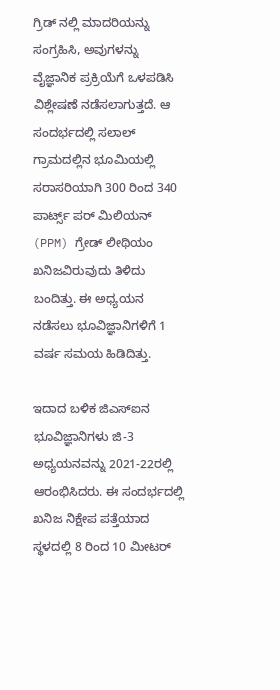ಗ್ರಿಡ್ ನಲ್ಲಿ ಮಾದರಿಯನ್ನು ಸಂಗ್ರಹಿಸಿ, ಅವುಗಳನ್ನು ವೈಜ್ಞಾನಿಕ ಪ್ರಕ್ರಿಯೆಗೆ ಒಳಪಡಿಸಿ ವಿಶ್ಲೇಷಣೆ ನಡೆಸಲಾಗುತ್ತದೆ. ಆ ಸಂದರ್ಭದಲ್ಲಿ ಸಲಾಲ್ ಗ್ರಾಮದಲ್ಲಿನ ಭೂಮಿಯಲ್ಲಿ ಸರಾಸರಿಯಾಗಿ 300 ರಿಂದ 340 ಪಾರ್ಟ್ಸ್ ಪರ್ ಮಿಲಿಯನ್ (PPM) ಗ್ರೇಡ್ ಲೀಥಿಯಂ ಖನಿಜವಿರುವುದು ತಿಳಿದು ಬಂದಿತ್ತು. ಈ ಅಧ್ಯಯನ ನಡೆಸಲು ಭೂವಿಜ್ಞಾನಿಗಳಿಗೆ 1 ವರ್ಷ ಸಮಯ ಹಿಡಿದಿತ್ತು.

ಇದಾದ ಬಳಿಕ ಜಿಎಸ್ಐನ ಭೂವಿಜ್ಞಾನಿಗಳು ಜಿ-3 ಅಧ್ಯಯನವನ್ನು 2021-22ರಲ್ಲಿ ಆರಂಭಿಸಿದರು. ಈ ಸಂದರ್ಭದಲ್ಲಿ ಖನಿಜ ನಿಕ್ಷೇಪ ಪತ್ತೆಯಾದ ಸ್ಥಳದಲ್ಲಿ 8 ರಿಂದ 10 ಮೀಟರ್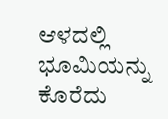ಆಳದಲ್ಲಿ ಭೂಮಿಯನ್ನು ಕೊರೆದು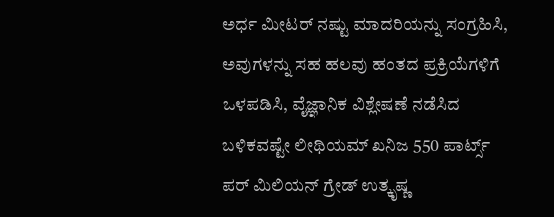ಅರ್ಧ ಮೀಟರ್ ನಷ್ಟು ಮಾದರಿಯನ್ನು ಸಂಗ್ರಹಿಸಿ, ಅವುಗಳನ್ನು ಸಹ ಹಲವು ಹಂತದ ಪ್ರಕ್ರಿಯೆಗಳಿಗೆ ಒಳಪಡಿಸಿ, ವೈಜ್ಞಾನಿಕ ವಿಶ್ಲೇಷಣೆ ನಡೆಸಿದ ಬಳಿಕವಷ್ಟೇ ಲೀಥಿಯಮ್ ಖನಿಜ 550 ಪಾರ್ಟ್ಸ್ ಪರ್ ಮಿಲಿಯನ್ ಗ್ರೇಡ್ ಉತ್ಕೃಷ್ಣ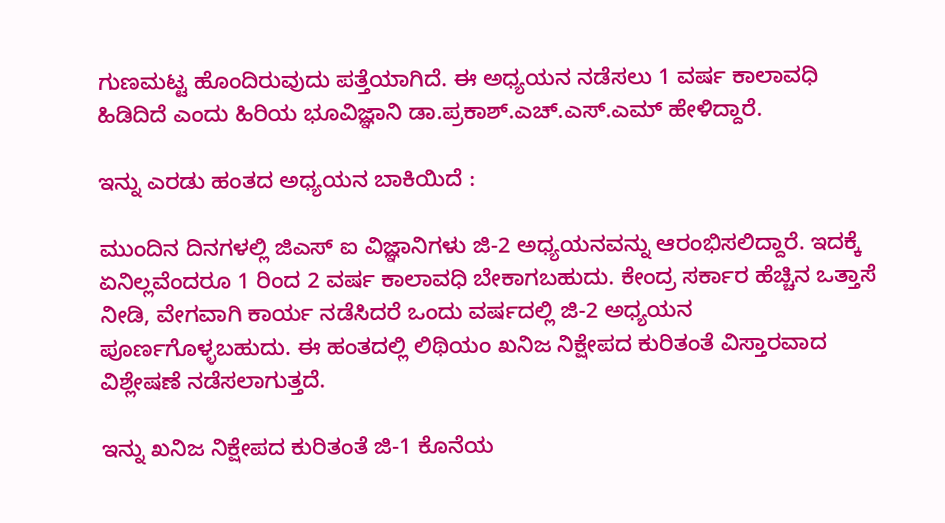ಗುಣಮಟ್ಟ ಹೊಂದಿರುವುದು ಪತ್ತೆಯಾಗಿದೆ. ಈ ಅಧ್ಯಯನ ನಡೆಸಲು 1 ವರ್ಷ ಕಾಲಾವಧಿ ಹಿಡಿದಿದೆ ಎಂದು ಹಿರಿಯ ಭೂವಿಜ್ಞಾನಿ ಡಾ.ಪ್ರಕಾಶ್.ಎಚ್.ಎಸ್.ಎಮ್ ಹೇಳಿದ್ದಾರೆ.

ಇನ್ನು ಎರಡು ಹಂತದ ಅಧ್ಯಯನ ಬಾಕಿಯಿದೆ :

ಮುಂದಿನ ದಿನಗಳಲ್ಲಿ ಜಿಎಸ್ ಐ ವಿಜ್ಞಾನಿಗಳು ಜಿ-2 ಅಧ್ಯಯನವನ್ನು ಆರಂಭಿಸಲಿದ್ದಾರೆ. ಇದಕ್ಕೆ ಏನಿಲ್ಲವೆಂದರೂ 1 ರಿಂದ 2 ವರ್ಷ ಕಾಲಾವಧಿ ಬೇಕಾಗಬಹುದು. ಕೇಂದ್ರ ಸರ್ಕಾರ ಹೆಚ್ಚಿನ ಒತ್ತಾಸೆ ನೀಡಿ, ವೇಗವಾಗಿ ಕಾರ್ಯ ನಡೆಸಿದರೆ ಒಂದು ವರ್ಷದಲ್ಲಿ ಜಿ-2 ಅಧ್ಯಯನ ಪೂರ್ಣಗೊಳ್ಳಬಹುದು. ಈ ಹಂತದಲ್ಲಿ ಲಿಥಿಯಂ ಖನಿಜ ನಿಕ್ಷೇಪದ ಕುರಿತಂತೆ ವಿಸ್ತಾರವಾದ ವಿಶ್ಲೇಷಣೆ ನಡೆಸಲಾಗುತ್ತದೆ.

ಇನ್ನು ಖನಿಜ ನಿಕ್ಷೇಪದ ಕುರಿತಂತೆ ಜಿ-1 ಕೊನೆಯ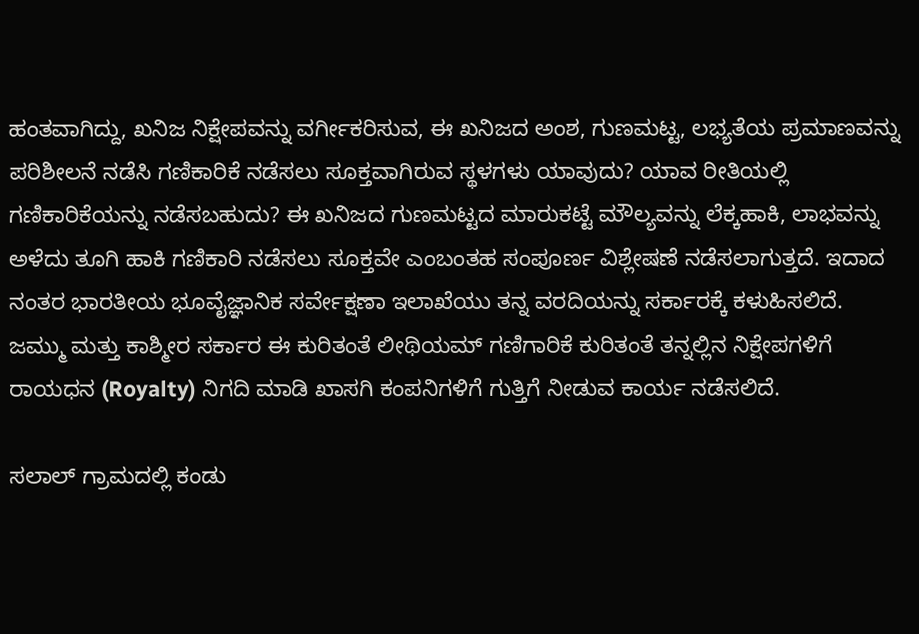ಹಂತವಾಗಿದ್ದು, ಖನಿಜ ನಿಕ್ಷೇಪವನ್ನು ವರ್ಗೀಕರಿಸುವ, ಈ ಖನಿಜದ ಅಂಶ, ಗುಣಮಟ್ಟ, ಲಭ್ಯತೆಯ ಪ್ರಮಾಣವನ್ನು ಪರಿಶೀಲನೆ ನಡೆಸಿ ಗಣಿಕಾರಿಕೆ ನಡೆಸಲು ಸೂಕ್ತವಾಗಿರುವ ಸ್ಥಳಗಳು ಯಾವುದು? ಯಾವ ರೀತಿಯಲ್ಲಿ ಗಣಿಕಾರಿಕೆಯನ್ನು ನಡೆಸಬಹುದು? ಈ ಖನಿಜದ ಗುಣಮಟ್ಟದ ಮಾರುಕಟ್ಟೆ ಮೌಲ್ಯವನ್ನು ಲೆಕ್ಕಹಾಕಿ, ಲಾಭವನ್ನು ಅಳೆದು ತೂಗಿ ಹಾಕಿ ಗಣಿಕಾರಿ ನಡೆಸಲು ಸೂಕ್ತವೇ ಎಂಬಂತಹ ಸಂಪೂರ್ಣ ವಿಶ್ಲೇಷಣೆ ನಡೆಸಲಾಗುತ್ತದೆ. ಇದಾದ ನಂತರ ಭಾರತೀಯ ಭೂವೈಜ್ಞಾನಿಕ ಸರ್ವೇಕ್ಷಣಾ ಇಲಾಖೆಯು ತನ್ನ ವರದಿಯನ್ನು ಸರ್ಕಾರಕ್ಕೆ ಕಳುಹಿಸಲಿದೆ. ಜಮ್ಮು ಮತ್ತು ಕಾಶ್ಮೀರ ಸರ್ಕಾರ ಈ ಕುರಿತಂತೆ ಲೀಥಿಯಮ್ ಗಣಿಗಾರಿಕೆ ಕುರಿತಂತೆ ತನ್ನಲ್ಲಿನ ನಿಕ್ಷೇಪಗಳಿಗೆ ರಾಯಧನ (Royalty) ನಿಗದಿ ಮಾಡಿ ಖಾಸಗಿ ಕಂಪನಿಗಳಿಗೆ ಗುತ್ತಿಗೆ ನೀಡುವ ಕಾರ್ಯ ನಡೆಸಲಿದೆ.

ಸಲಾಲ್ ಗ್ರಾಮದಲ್ಲಿ ಕಂಡು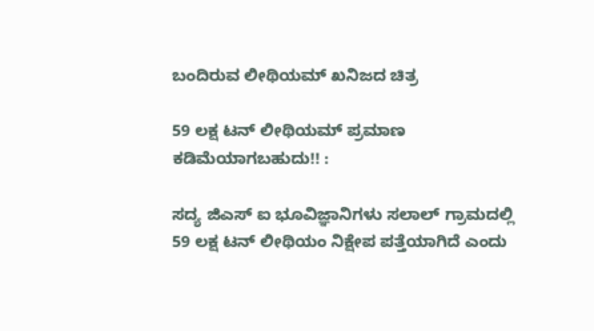ಬಂದಿರುವ ಲೀಥಿಯಮ್ ಖನಿಜದ ಚಿತ್ರ

59 ಲಕ್ಷ ಟನ್ ಲೀಥಿಯಮ್ ಪ್ರಮಾಣ ಕಡಿಮೆಯಾಗಬಹುದು!! :

ಸದ್ಯ ಜಿಎಸ್ ಐ ಭೂವಿಜ್ಞಾನಿಗಳು ಸಲಾಲ್ ಗ್ರಾಮದಲ್ಲಿ 59 ಲಕ್ಷ ಟನ್ ಲೀಥಿಯಂ ನಿಕ್ಷೇಪ ಪತ್ತೆಯಾಗಿದೆ ಎಂದು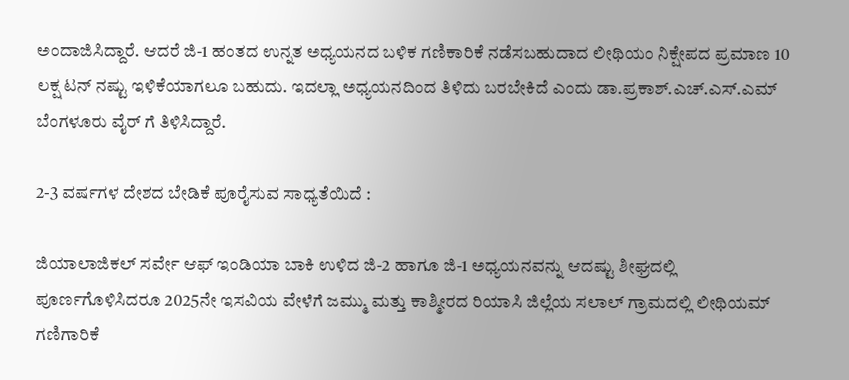ಅಂದಾಜಿಸಿದ್ದಾರೆ. ಆದರೆ ಜಿ-1 ಹಂತದ ಉನ್ನತ ಅಧ್ಯಯನದ ಬಳಿಕ ಗಣಿಕಾರಿಕೆ ನಡೆಸಬಹುದಾದ ಲೀಥಿಯಂ ನಿಕ್ಷೇಪದ ಪ್ರಮಾಣ 10 ಲಕ್ಷ ಟನ್ ನಷ್ಟು ಇಳಿಕೆಯಾಗಲೂ ಬಹುದು. ಇದಲ್ಲಾ ಅಧ್ಯಯನದಿಂದ ತಿಳಿದು ಬರಬೇಕಿದೆ ಎಂದು ಡಾ.ಪ್ರಕಾಶ್.ಎಚ್.ಎಸ್.ಎಮ್ ಬೆಂಗಳೂರು ವೈರ್ ಗೆ ತಿಳಿಸಿದ್ದಾರೆ.

2-3 ವರ್ಷಗಳ ದೇಶದ ಬೇಡಿಕೆ ಪೂರೈಸುವ ಸಾಧ್ಯತೆಯಿದೆ :

ಜಿಯಾಲಾಜಿಕಲ್ ಸರ್ವೇ ಆಫ್ ಇಂಡಿಯಾ ಬಾಕಿ ಉಳಿದ ಜಿ-2 ಹಾಗೂ ಜಿ-1 ಅಧ್ಯಯನವನ್ನು ಆದಷ್ಟು ಶೀಘ್ರದಲ್ಲಿ ಪೂರ್ಣಗೊಳಿಸಿದರೂ 2025ನೇ ಇಸವಿಯ ವೇಳೆಗೆ ಜಮ್ಮು ಮತ್ತು ಕಾಶ್ಮೀರದ ರಿಯಾಸಿ ಜಿಲ್ಲೆಯ ಸಲಾಲ್ ಗ್ರಾಮದಲ್ಲಿ ಲೀಥಿಯಮ್ ಗಣಿಗಾರಿಕೆ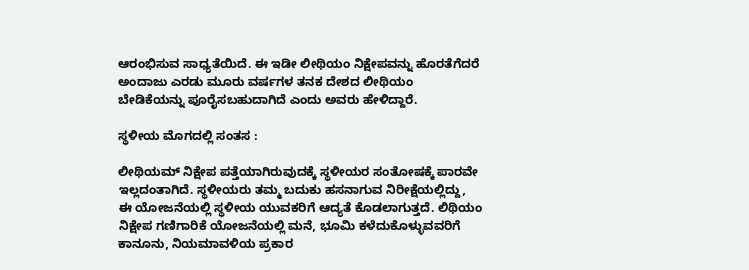ಆರಂಭಿಸುವ ಸಾಧ್ಯತೆಯಿದೆ. ಈ ಇಡೀ ಲೀಥಿಯಂ ನಿಕ್ಷೇಪವನ್ನು ಹೊರತೆಗೆದರೆ ಅಂದಾಜು ಎರಡು ಮೂರು ವರ್ಷಗಳ ತನಕ ದೇಶದ ಲೀಥಿಯಂ ಬೇಡಿಕೆಯನ್ನು ಪೂರೈಸಬಹುದಾಗಿದೆ ಎಂದು ಅವರು ಹೇಳಿದ್ದಾರೆ.

ಸ್ಥಳೀಯ ಮೊಗದಲ್ಲಿ ಸಂತಸ :

ಲೀಥಿಯಮ್ ನಿಕ್ಷೇಪ ಪತ್ತೆಯಾಗಿರುವುದಕ್ಕೆ ಸ್ಥಳೀಯರ ಸಂತೋಷಕ್ಕೆ ಪಾರವೇ ಇಲ್ಲದಂತಾಗಿದೆ. ಸ್ಥಳೀಯರು ತಮ್ಮ ಬದುಕು ಹಸನಾಗುವ ನಿರೀಕ್ಷೆಯಲ್ಲಿದ್ದು, ಈ ಯೋಜನೆಯಲ್ಲಿ ಸ್ಥಳೀಯ ಯುವಕರಿಗೆ ಆದ್ಯತೆ ಕೊಡಲಾಗುತ್ತದೆ. ಲಿಥಿಯಂ ನಿಕ್ಷೇಪ ಗಣಿಗಾರಿಕೆ ಯೋಜನೆಯಲ್ಲಿ ಮನೆ, ಭೂಮಿ ಕಳೆದುಕೊಳ್ಳುವವರಿಗೆ ಕಾನೂನು, ನಿಯಮಾವಳಿಯ ಪ್ರಕಾರ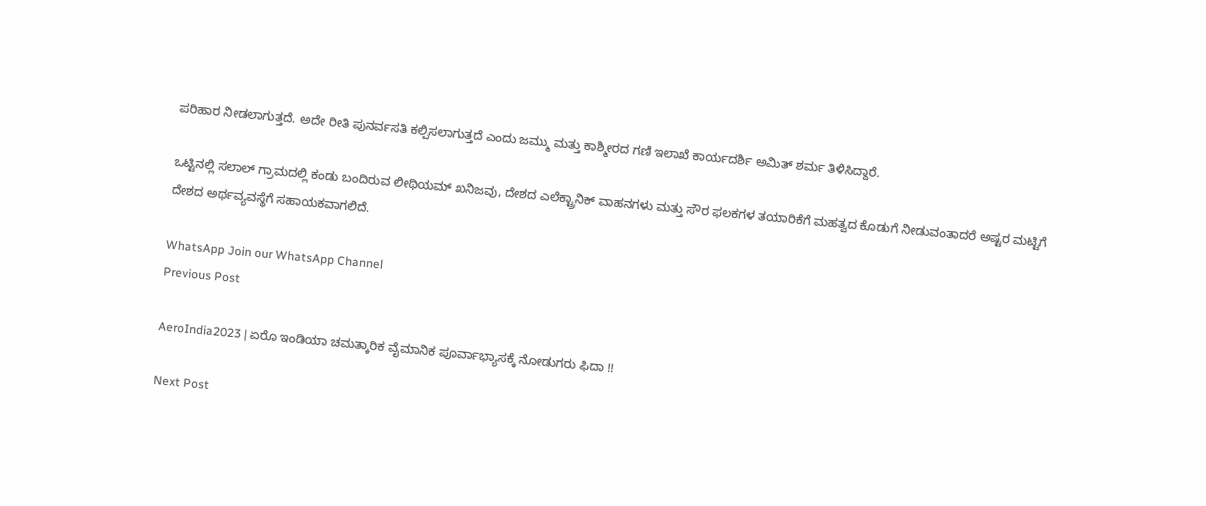ಪರಿಹಾರ ನೀಡಲಾಗುತ್ತದೆ. ಅದೇ ರೀತಿ ಪುನರ್ವಸತಿ ಕಲ್ಪಿಸಲಾಗುತ್ತದೆ ಎಂದು ಜಮ್ಮು ಮತ್ತು ಕಾಶ್ಮೀರದ ಗಣಿ ಇಲಾಖೆ ಕಾರ್ಯದರ್ಶಿ ಅಮಿತ್ ಶರ್ಮ ತಿಳಿಸಿದ್ದಾರೆ.

ಒಟ್ಟಿನಲ್ಲಿ ಸಲಾಲ್ ಗ್ರಾಮದಲ್ಲಿ ಕಂಡು ಬಂದಿರುವ ಲೀಥಿಯಮ್ ಖನಿಜವು, ದೇಶದ ಎಲೆಕ್ಟ್ರಾನಿಕ್ ವಾಹನಗಳು ಮತ್ತು ಸೌರ ಫಲಕಗಳ ತಯಾರಿಕೆಗೆ ಮಹತ್ವದ ಕೊಡುಗೆ ನೀಡುವಂತಾದರೆ ಅಷ್ಟರ ಮಟ್ಟಿಗೆ ದೇಶದ ಅರ್ಥವ್ಯವಸ್ಥೆಗೆ ಸಹಾಯಕವಾಗಲಿದೆ.

WhatsApp Join our WhatsApp Channel
Previous Post

AeroIndia2023 | ಏರೊ ಇಂಡಿಯಾ ಚಮತ್ಕಾರಿಕ ವೈಮಾನಿಕ ಪೂರ್ವಾಭ್ಯಾಸಕ್ಕೆ ನೋಡುಗರು ಫಿದಾ !!

Next Post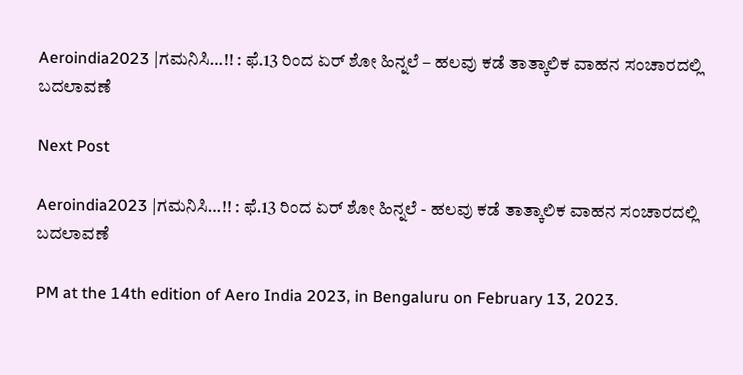Aeroindia2023 |ಗಮನಿಸಿ…!! : ಫೆ.13 ರಿಂದ ಏರ್ ಶೋ ಹಿನ್ನಲೆ – ಹಲವು ಕಡೆ ತಾತ್ಕಾಲಿಕ ವಾಹನ ಸಂಚಾರದಲ್ಲಿ ಬದಲಾವಣೆ

Next Post

Aeroindia2023 |ಗಮನಿಸಿ…!! : ಫೆ.13 ರಿಂದ ಏರ್ ಶೋ ಹಿನ್ನಲೆ - ಹಲವು ಕಡೆ ತಾತ್ಕಾಲಿಕ ವಾಹನ ಸಂಚಾರದಲ್ಲಿ ಬದಲಾವಣೆ

PM at the 14th edition of Aero India 2023, in Bengaluru on February 13, 2023.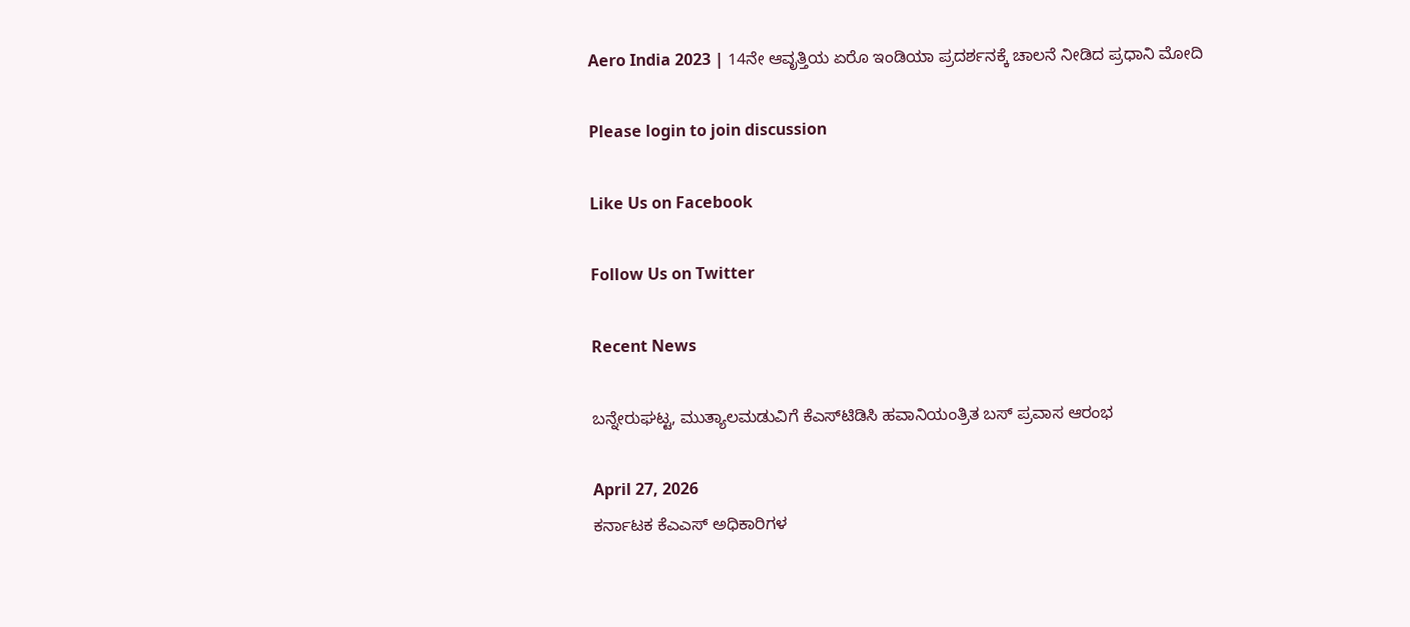Aero India 2023 | 14ನೇ ಆವೃತ್ತಿಯ ಏರೊ ಇಂಡಿಯಾ ಪ್ರದರ್ಶನಕ್ಕೆ ಚಾಲನೆ ನೀಡಿದ ಪ್ರಧಾನಿ ಮೋದಿ

Please login to join discussion

Like Us on Facebook

Follow Us on Twitter

Recent News

ಬನ್ನೇರುಘಟ್ಟ, ಮುತ್ಯಾಲಮಡುವಿಗೆ ಕೆಎಸ್‌ಟಿಡಿಸಿ ಹವಾನಿಯಂತ್ರಿತ ಬಸ್ ಪ್ರವಾಸ ಆರಂಭ

April 27, 2026
ಕರ್ನಾಟಕ ಕೆಎಎಸ್ ಅಧಿಕಾರಿಗಳ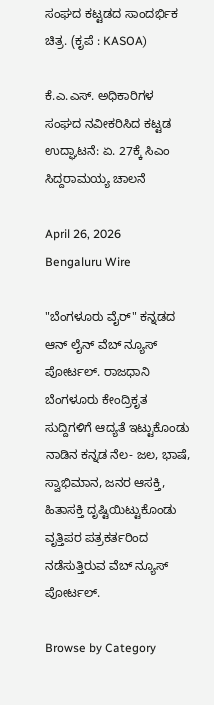ಸಂಘದ ಕಟ್ಟಡದ ಸಾಂದರ್ಭಿಕ ಚಿತ್ರ. (ಕೃಪೆ : KASOA)

ಕೆ.ಎ.ಎಸ್. ಅಧಿಕಾರಿಗಳ ಸಂಘದ ನವೀಕರಿಸಿದ ಕಟ್ಟಡ ಉದ್ಘಾಟನೆ: ಏ. 27ಕ್ಕೆ ಸಿಎಂ ಸಿದ್ದರಾಮಯ್ಯ ಚಾಲನೆ

April 26, 2026
Bengaluru Wire

"ಬೆಂಗಳೂರು ವೈರ್" ಕನ್ನಡದ ಆನ್ ಲೈನ್ ವೆಬ್ ನ್ಯೂಸ್ ಪೋರ್ಟಲ್. ರಾಜಧಾನಿ ಬೆಂಗಳೂರು ಕೇಂದ್ರಿಕೃತ ಸುದ್ದಿಗಳಿಗೆ ಆದ್ಯತೆ ಇಟ್ಟುಕೊಂಡು ನಾಡಿನ ಕನ್ನಡ ನೆಲ- ಜಲ, ಭಾಷೆ, ಸ್ವಾಭಿಮಾನ, ಜನರ ಆಸಕ್ತಿ, ಹಿತಾಸಕ್ತಿ ದೃಷ್ಟಿಯಿಟ್ಟುಕೊಂಡು ವೃತ್ತಿಪರ ಪತ್ರಕರ್ತರಿಂದ ನಡೆಸುತ್ತಿರುವ ವೆಬ್ ನ್ಯೂಸ್ ಪೋರ್ಟಲ್.

Browse by Category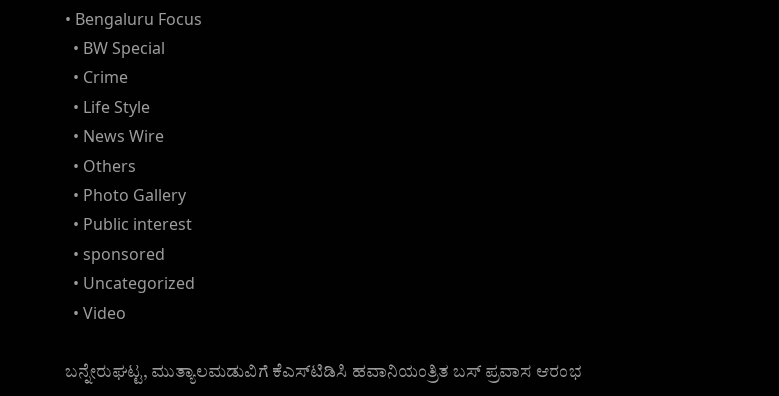• Bengaluru Focus
  • BW Special
  • Crime
  • Life Style
  • News Wire
  • Others
  • Photo Gallery
  • Public interest
  • sponsored
  • Uncategorized
  • Video

ಬನ್ನೇರುಘಟ್ಟ, ಮುತ್ಯಾಲಮಡುವಿಗೆ ಕೆಎಸ್‌ಟಿಡಿಸಿ ಹವಾನಿಯಂತ್ರಿತ ಬಸ್ ಪ್ರವಾಸ ಆರಂಭ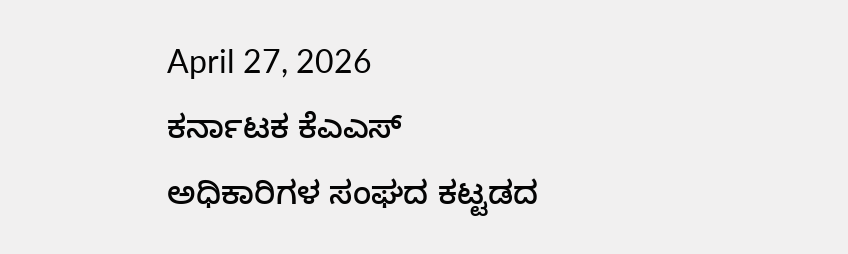April 27, 2026
ಕರ್ನಾಟಕ ಕೆಎಎಸ್ ಅಧಿಕಾರಿಗಳ ಸಂಘದ ಕಟ್ಟಡದ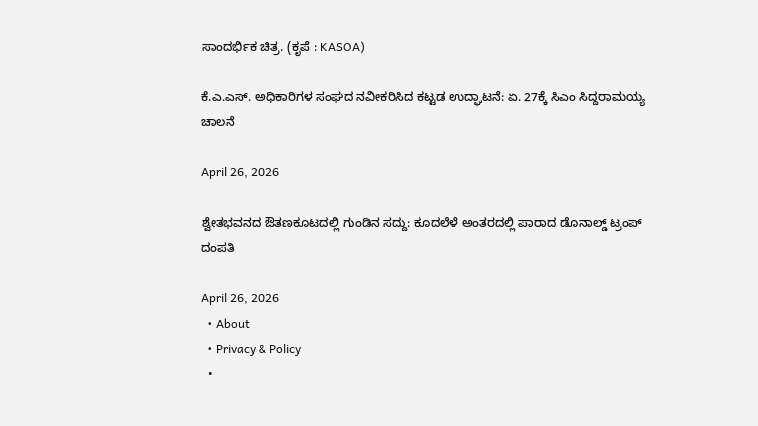ಸಾಂದರ್ಭಿಕ ಚಿತ್ರ. (ಕೃಪೆ : KASOA)

ಕೆ.ಎ.ಎಸ್. ಅಧಿಕಾರಿಗಳ ಸಂಘದ ನವೀಕರಿಸಿದ ಕಟ್ಟಡ ಉದ್ಘಾಟನೆ: ಏ. 27ಕ್ಕೆ ಸಿಎಂ ಸಿದ್ದರಾಮಯ್ಯ ಚಾಲನೆ

April 26, 2026

ಶ್ವೇತಭವನದ ಔತಣಕೂಟದಲ್ಲಿ ಗುಂಡಿನ ಸದ್ದು: ಕೂದಲೆಳೆ ಅಂತರದಲ್ಲಿ ಪಾರಾದ ಡೊನಾಲ್ಡ್ ಟ್ರಂಪ್ ದಂಪತಿ

April 26, 2026
  • About
  • Privacy & Policy
  •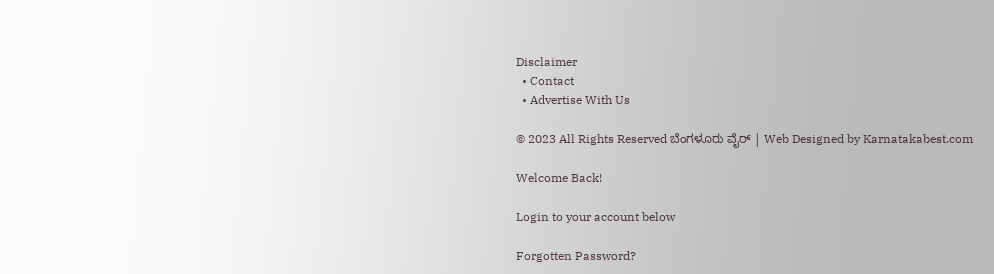Disclaimer
  • Contact
  • Advertise With Us

© 2023 All Rights Reserved ಬೆಂಗಳೂರು ವೈರ್‌ | Web Designed by Karnatakabest.com

Welcome Back!

Login to your account below

Forgotten Password?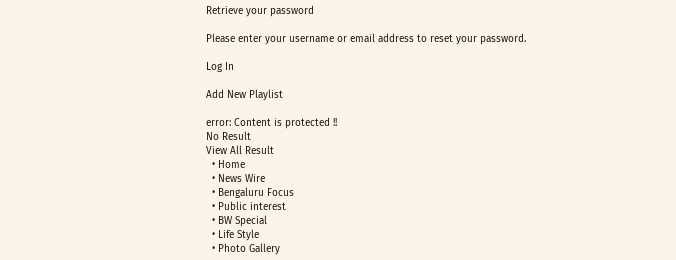Retrieve your password

Please enter your username or email address to reset your password.

Log In

Add New Playlist

error: Content is protected !!
No Result
View All Result
  • Home
  • News Wire
  • Bengaluru Focus
  • Public interest
  • BW Special
  • Life Style
  • Photo Gallery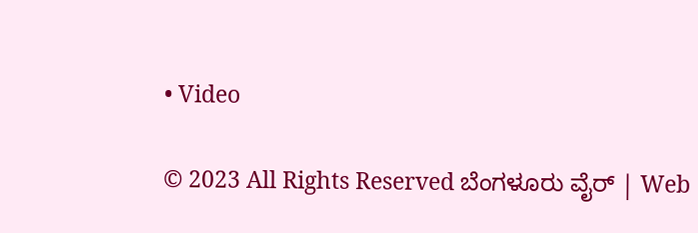• Video

© 2023 All Rights Reserved ಬೆಂಗಳೂರು ವೈರ್‌ | Web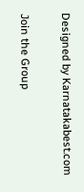Designed by Karnatakabest.com

Join the Group